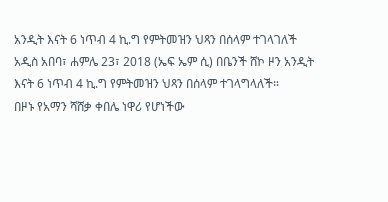አንዲት እናት 6 ነጥብ 4 ኪ.ግ የምትመዝን ህጻን በሰላም ተገላገለች
አዲስ አበባ፣ ሐምሌ 23፣ 2018 (ኤፍ ኤም ሲ) በቤንች ሸኮ ዞን አንዲት እናት 6 ነጥብ 4 ኪ.ግ የምትመዝን ህጻን በሰላም ተገላግላለች።
በዞኑ የአማን ሻሸቃ ቀበሌ ነዋሪ የሆነችው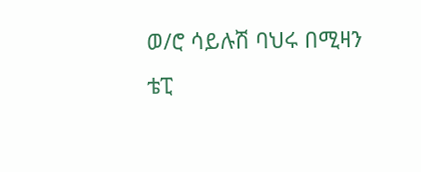ወ/ሮ ሳይሉሽ ባህሩ በሚዛን ቴፒ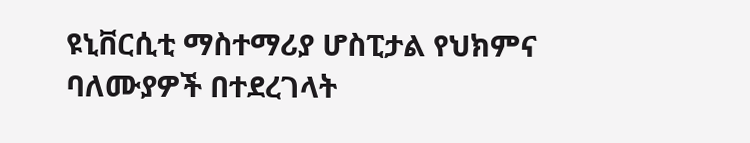ዩኒቨርሲቲ ማስተማሪያ ሆስፒታል የህክምና ባለሙያዎች በተደረገላት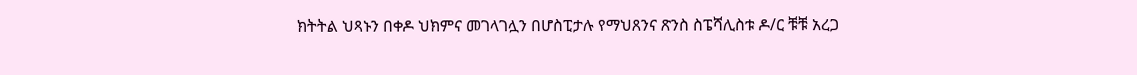ክትትል ህጻኑን በቀዶ ህክምና መገላገሏን በሆስፒታሉ የማህጸንና ጽንስ ስፔሻሊስቱ ዶ/ር ቹቹ አረጋ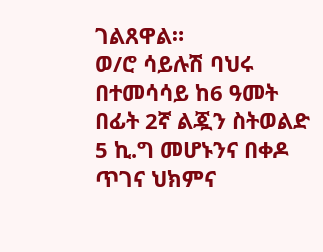ገልጸዋል።
ወ/ሮ ሳይሉሽ ባህሩ በተመሳሳይ ከ6 ዓመት በፊት 2ኛ ልጇን ስትወልድ 5 ኪ.ግ መሆኑንና በቀዶ ጥገና ህክምና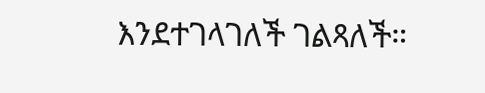እንደተገላገለች ገልጻለች።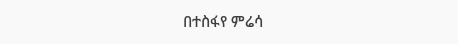በተስፋየ ምሬሳ